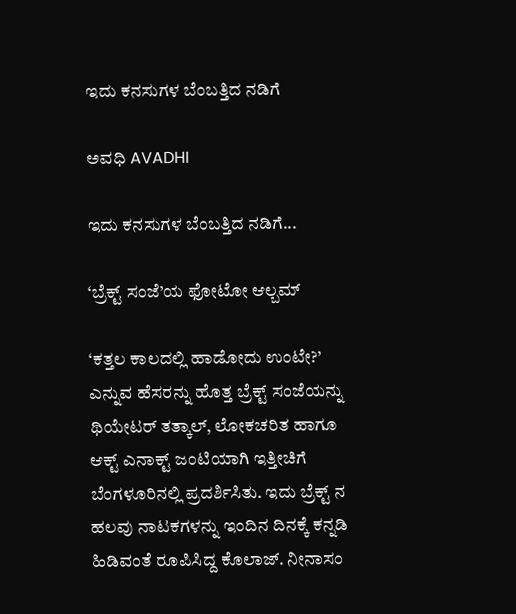ಇದು ಕನಸುಗಳ ಬೆಂಬತ್ತಿದ ನಡಿಗೆ‍

ಅವಧಿ AVADHI

ಇದು ಕನಸುಗಳ ಬೆಂಬತ್ತಿದ ನಡಿಗೆ...

‘ಬ್ರೆಕ್ಟ್ ಸಂಜೆ’ಯ ಫೋಟೋ ಆಲ್ಬಮ್

‘ಕತ್ತಲ ಕಾಲದಲ್ಲಿ ಹಾಡೋದು ಉಂಟೇ?’ ಎನ್ನುವ ಹೆಸರನ್ನು ಹೊತ್ತ ಬ್ರೆಕ್ಟ್ ಸಂಜೆಯನ್ನು ಥಿಯೇಟರ್ ತತ್ಕಾಲ್, ಲೋಕಚರಿತ ಹಾಗೂ ಆಕ್ಟ್ ಎನಾಕ್ಟ್ ಜಂಟಿಯಾಗಿ ಇತ್ತೀಚಿಗೆ ಬೆಂಗಳೂರಿನಲ್ಲಿ ಪ್ರದರ್ಶಿಸಿತು. ಇದು ಬ್ರೆಕ್ಟ್ ನ ಹಲವು ನಾಟಕಗಳನ್ನು ಇಂದಿನ ದಿನಕ್ಕೆ ಕನ್ನಡಿ ಹಿಡಿವಂತೆ ರೂಪಿಸಿದ್ದ ಕೊಲಾಜ್. ನೀನಾಸಂ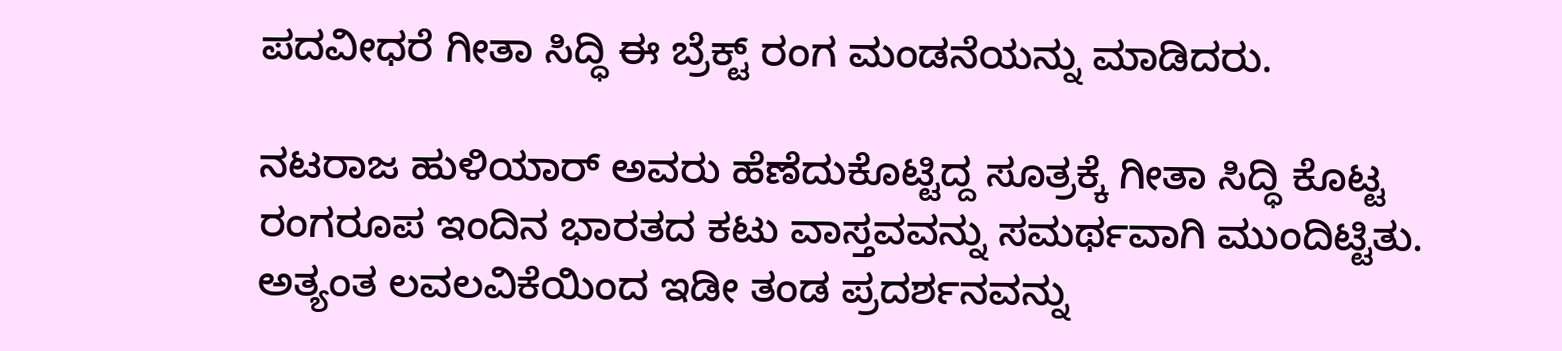ಪದವೀಧರೆ ಗೀತಾ ಸಿದ್ಧಿ ಈ ಬ್ರೆಕ್ಟ್ ರಂಗ ಮಂಡನೆಯನ್ನು ಮಾಡಿದರು.

ನಟರಾಜ ಹುಳಿಯಾರ್ ಅವರು ಹೆಣೆದುಕೊಟ್ಟಿದ್ದ ಸೂತ್ರಕ್ಕೆ ಗೀತಾ ಸಿದ್ಧಿ ಕೊಟ್ಟ ರಂಗರೂಪ ಇಂದಿನ ಭಾರತದ ಕಟು ವಾಸ್ತವವನ್ನು ಸಮರ್ಥವಾಗಿ ಮುಂದಿಟ್ಟಿತು. ಅತ್ಯಂತ ಲವಲವಿಕೆಯಿಂದ ಇಡೀ ತಂಡ ಪ್ರದರ್ಶನವನ್ನು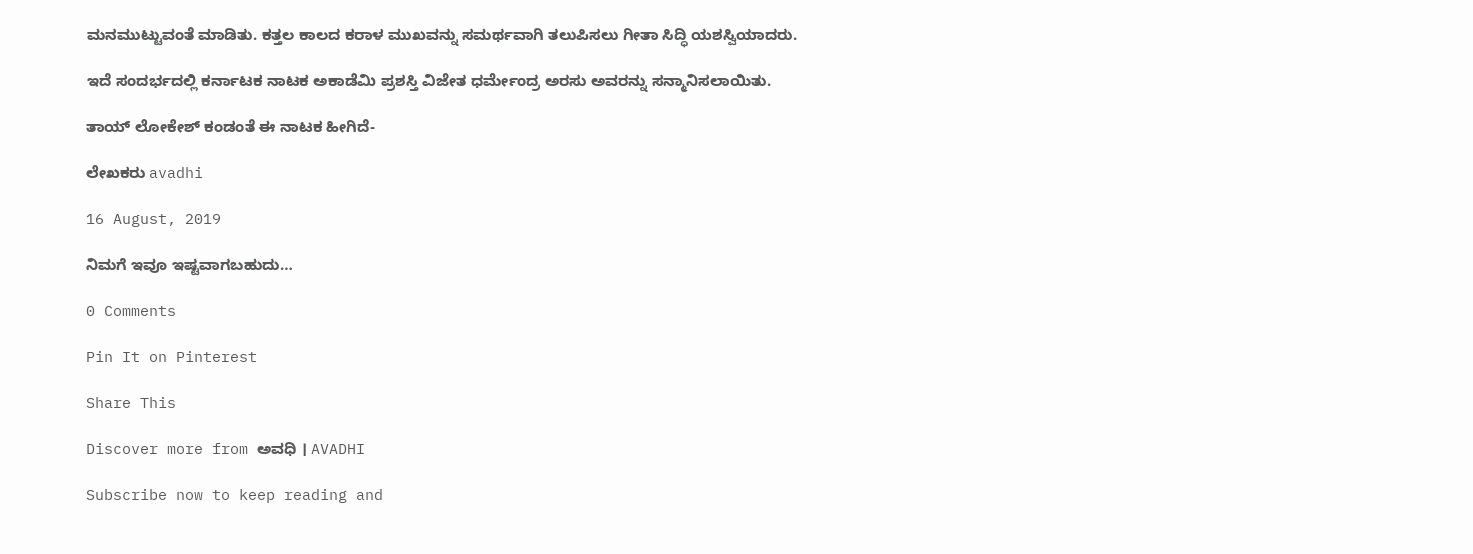ಮನಮುಟ್ಟುವಂತೆ ಮಾಡಿತು. ಕತ್ತಲ ಕಾಲದ ಕರಾಳ ಮುಖವನ್ನು ಸಮರ್ಥವಾಗಿ ತಲುಪಿಸಲು ಗೀತಾ ಸಿದ್ಧಿ ಯಶಸ್ವಿಯಾದರು.

ಇದೆ ಸಂದರ್ಭದಲ್ಲಿ ಕರ್ನಾಟಕ ನಾಟಕ ಅಕಾಡೆಮಿ ಪ್ರಶಸ್ತಿ ವಿಜೇತ ಧರ್ಮೇಂದ್ರ ಅರಸು ಅವರನ್ನು ಸನ್ಮಾನಿಸಲಾಯಿತು.

ತಾಯ್ ಲೋಕೇಶ್ ಕಂಡಂತೆ ಈ ನಾಟಕ ಹೀಗಿದೆ-

ಲೇಖಕರು avadhi

16 August, 2019

ನಿಮಗೆ ಇವೂ ಇಷ್ಟವಾಗಬಹುದು…

0 Comments

Pin It on Pinterest

Share This

Discover more from ಅವಧಿ । AVADHI

Subscribe now to keep reading and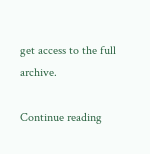get access to the full archive.

Continue reading